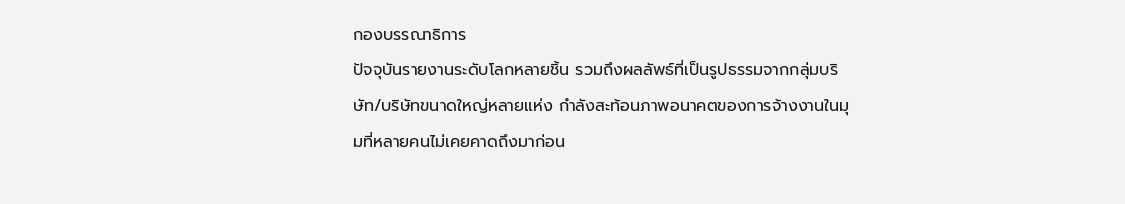กองบรรณาธิการ
ปัจจุบันรายงานระดับโลกหลายชิ้น รวมถึงผลลัพธ์ที่เป็นรูปธรรมจากกลุ่มบริษัท/บริษัทขนาดใหญ่หลายแห่ง กำลังสะท้อนภาพอนาคตของการจ้างงานในมุมที่หลายคนไม่เคยคาดถึงมาก่อน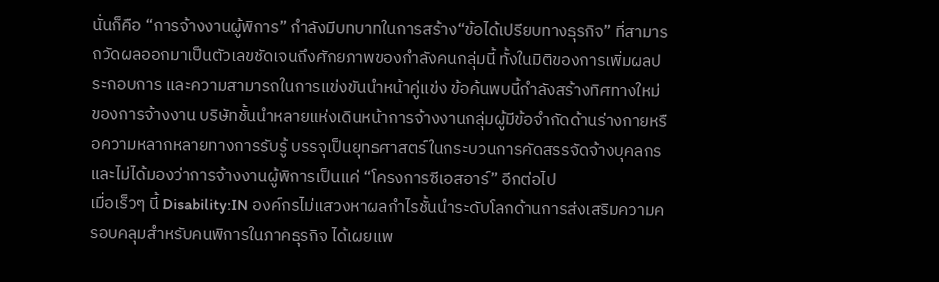นั่นก็คือ “การจ้างงานผู้พิการ” กำลังมีบทบาทในการสร้าง“ข้อได้เปรียบทางธุรกิจ” ที่สามารถวัดผลออกมาเป็นตัวเลขชัดเจนถึงศักยภาพของกำลังคนกลุ่มนี้ ทั้งในมิติของการเพิ่มผลประกอบการ และความสามารถในการแข่งขันนำหน้าคู่แข่ง ข้อค้นพบนี้กำลังสร้างทิศทางใหม่ของการจ้างงาน บริษัทชั้นนำหลายแห่งเดินหน้าการจ้างงานกลุ่มผู้มีข้อจำกัดด้านร่างกายหรือความหลากหลายทางการรับรู้ บรรจุเป็นยุทธศาสตร์ในกระบวนการคัดสรรจัดจ้างบุคลกร และไม่ได้มองว่าการจ้างงานผู้พิการเป็นแค่ “โครงการซีเอสอาร์” อีกต่อไป
เมื่อเร็วๆ นี้ Disability:IN องค์กรไม่แสวงหาผลกำไรชั้นนำระดับโลกด้านการส่งเสริมความครอบคลุมสำหรับคนพิการในภาคธุรกิจ ได้เผยแพ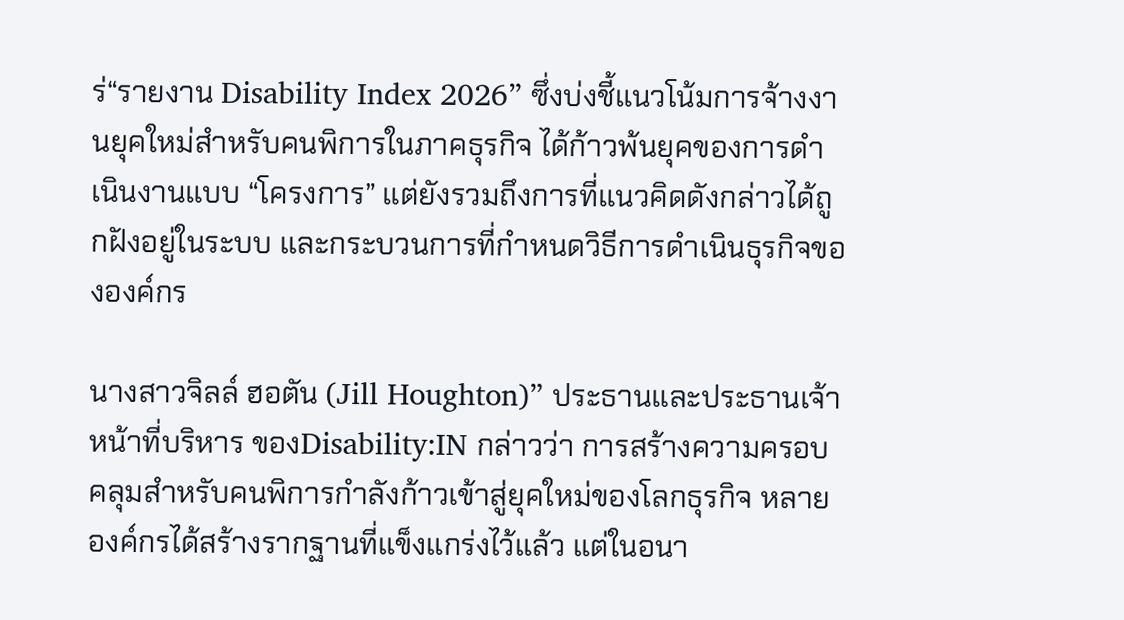ร่“รายงาน Disability Index 2026” ซึ่งบ่งชี้แนวโน้มการจ้างงานยุคใหม่สำหรับคนพิการในภาคธุรกิจ ได้ก้าวพ้นยุคของการดำเนินงานแบบ “โครงการ” แต่ยังรวมถึงการที่แนวคิดดังกล่าวได้ถูกฝังอยู่ในระบบ และกระบวนการที่กำหนดวิธีการดำเนินธุรกิจขององค์กร

นางสาวจิลล์ ฮอตัน (Jill Houghton)” ประธานและประธานเจ้าหน้าที่บริหาร ของDisability:IN กล่าวว่า การสร้างความครอบคลุมสำหรับคนพิการกำลังก้าวเข้าสู่ยุคใหม่ของโลกธุรกิจ หลายองค์กรได้สร้างรากฐานที่แข็งแกร่งไว้แล้ว แต่ในอนา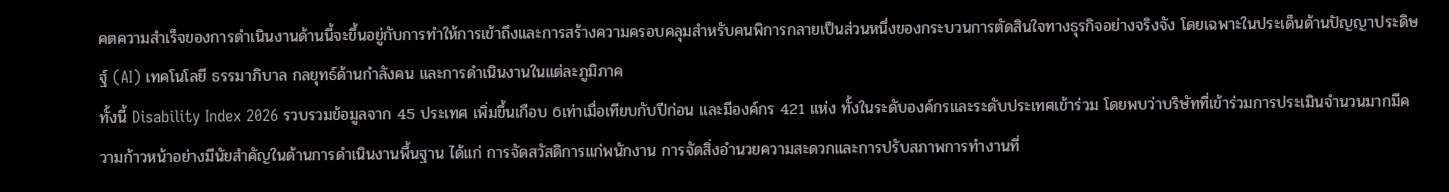คตความสำเร็จของการดำเนินงานด้านนี้จะขึ้นอยู่กับการทำให้การเข้าถึงและการสร้างความครอบคลุมสำหรับคนพิการกลายเป็นส่วนหนึ่งของกระบวนการตัดสินใจทางธุรกิจอย่างจริงจัง โดยเฉพาะในประเด็นด้านปัญญาประดิษฐ์ (AI) เทคโนโลยี ธรรมาภิบาล กลยุทธ์ด้านกำลังคน และการดำเนินงานในแต่ละภูมิภาค
ทั้งนี้ Disability Index 2026 รวบรวมข้อมูลจาก 45 ประเทศ เพิ่มขึ้นเกือบ 6เท่าเมื่อเทียบกับปีก่อน และมีองค์กร 421 แห่ง ทั้งในระดับองค์กรและระดับประเทศเข้าร่วม โดยพบว่าบริษัทที่เข้าร่วมการประเมินจำนวนมากมีความก้าวหน้าอย่างมีนัยสำคัญในด้านการดำเนินงานพื้นฐาน ได้แก่ การจัดสวัสดิการแก่พนักงาน การจัดสิ่งอำนวยความสะดวกและการปรับสภาพการทำงานที่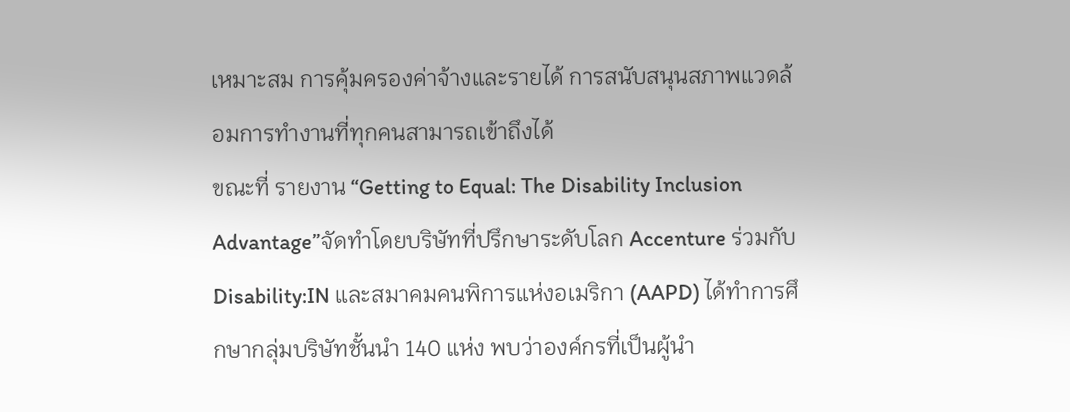เหมาะสม การคุ้มครองค่าจ้างและรายได้ การสนับสนุนสภาพแวดล้อมการทำงานที่ทุกคนสามารถเข้าถึงได้
ขณะที่ รายงาน “Getting to Equal: The Disability Inclusion Advantage”จัดทำโดยบริษัทที่ปรึกษาระดับโลก Accenture ร่วมกับ Disability:IN และสมาคมคนพิการแห่งอเมริกา (AAPD) ได้ทำการศึกษากลุ่มบริษัทชั้นนำ 140 แห่ง พบว่าองค์กรที่เป็นผู้นำ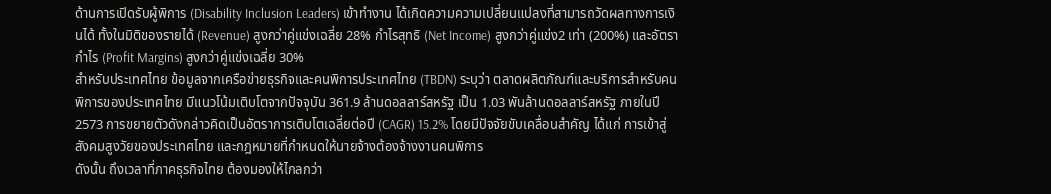ด้านการเปิดรับผู้พิการ (Disability Inclusion Leaders) เข้าทำงาน ได้เกิดความความเปลี่ยนแปลงที่สามารถวัดผลทางการเงินได้ ทั้งในมิติของรายได้ (Revenue) สูงกว่าคู่แข่งเฉลี่ย 28% กำไรสุทธิ (Net Income) สูงกว่าคู่แข่ง2 เท่า (200%) และอัตรากำไร (Profit Margins) สูงกว่าคู่แข่งเฉลี่ย 30%
สำหรับประเทศไทย ข้อมูลจากเครือข่ายธุรกิจและคนพิการประเทศไทย (TBDN) ระบุว่า ตลาดผลิตภัณฑ์และบริการสำหรับคนพิการของประเทศไทย มีแนวโน้มเติบโตจากปัจจุบัน 361.9 ล้านดอลลาร์สหรัฐ เป็น 1.03 พันล้านดอลลาร์สหรัฐ ภายในปี 2573 การขยายตัวดังกล่าวคิดเป็นอัตราการเติบโตเฉลี่ยต่อปี (CAGR) 15.2% โดยมีปัจจัยขับเคลื่อนสำคัญ ได้แก่ การเข้าสู่สังคมสูงวัยของประเทศไทย และกฎหมายที่กำหนดให้นายจ้างต้องจ้างงานคนพิการ
ดังนั้น ถึงเวลาที่ภาคธุรกิจไทย ต้องมองให้ไกลกว่า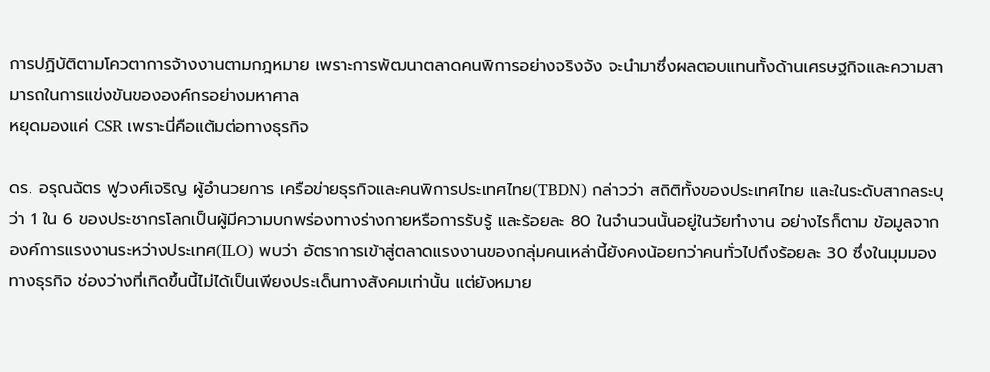การปฏิบัติตามโควตาการจ้างงานตามกฎหมาย เพราะการพัฒนาตลาดคนพิการอย่างจริงจัง จะนำมาซึ่งผลตอบแทนทั้งด้านเศรษฐกิจและความสามารถในการแข่งขันขององค์กรอย่างมหาศาล
หยุดมองแค่ CSR เพราะนี่คือแต้มต่อทางธุรกิจ

ดร. อรุณฉัตร ฟูวงศ์เจริญ ผู้อำนวยการ เครือข่ายธุรกิจและคนพิการประเทศไทย(TBDN) กล่าวว่า สถิติทั้งของประเทศไทย และในระดับสากลระบุว่า 1 ใน 6 ของประชากรโลกเป็นผู้มีความบกพร่องทางร่างกายหรือการรับรู้ และร้อยละ 80 ในจำนวนนั้นอยู่ในวัยทำงาน อย่างไรก็ตาม ข้อมูลจากองค์การแรงงานระหว่างประเทศ(ILO) พบว่า อัตราการเข้าสู่ตลาดแรงงานของกลุ่มคนเหล่านี้ยังคงน้อยกว่าคนทั่วไปถึงร้อยละ 30 ซึ่งในมุมมองทางธุรกิจ ช่องว่างที่เกิดขึ้นนี้ไม่ได้เป็นเพียงประเด็นทางสังคมเท่านั้น แต่ยังหมาย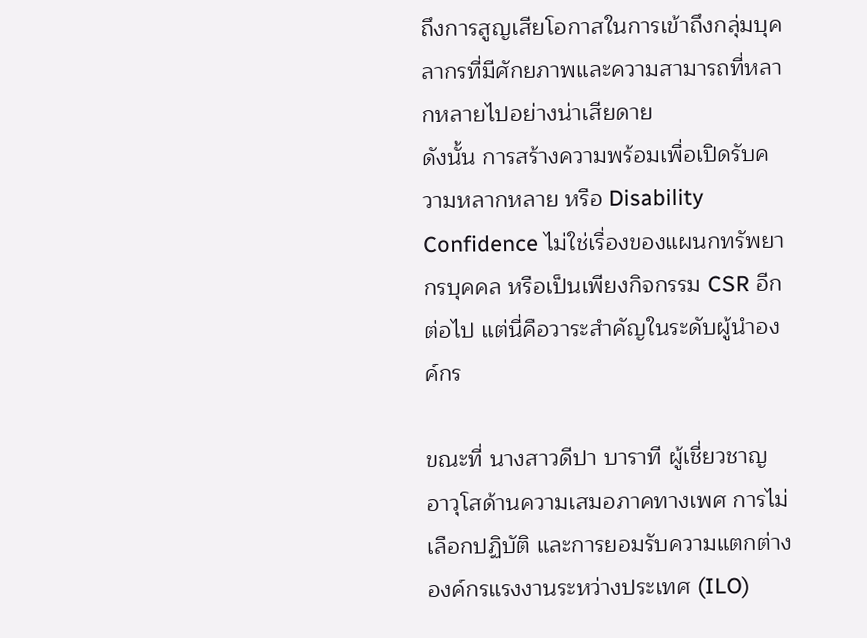ถึงการสูญเสียโอกาสในการเข้าถึงกลุ่มบุคลากรที่มีศักยภาพและความสามารถที่หลากหลายไปอย่างน่าเสียดาย
ดังนั้น การสร้างความพร้อมเพื่อเปิดรับความหลากหลาย หรือ Disability Confidence ไม่ใช่เรื่องของแผนกทรัพยากรบุคคล หรือเป็นเพียงกิจกรรม CSR อีกต่อไป แต่นี่คือวาระสำคัญในระดับผู้นำองค์กร

ขณะที่ นางสาวดีปา บาราที ผู้เชี่ยวชาญอาวุโสด้านความเสมอภาคทางเพศ การไม่เลือกปฏิบัติ และการยอมรับความแตกต่าง องค์กรแรงงานระหว่างประเทศ (ILO)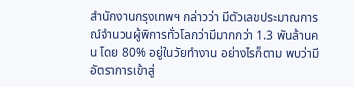สำนักงานกรุงเทพฯ กล่าวว่า มีตัวเลขประมาณการณ์จำนวนผู้พิการทั่วโลกว่ามีมากกว่า 1.3 พันล้านคน โดย 80% อยู่ในวัยทำงาน อย่างไรก็ตาม พบว่ามีอัตราการเข้าสู่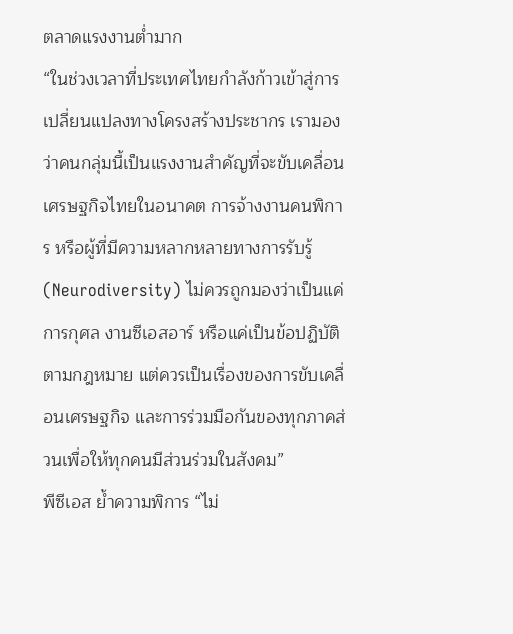ตลาดแรงงานต่ำมาก
“ในช่วงเวลาที่ประเทศไทยกำลังก้าวเข้าสู่การเปลี่ยนแปลงทางโครงสร้างประชากร เรามองว่าคนกลุ่มนี้เป็นแรงงานสำคัญที่จะขับเคลื่อนเศรษฐกิจไทยในอนาคต การจ้างงานคนพิการ หรือผู้ที่มีความหลากหลายทางการรับรู้ (Neurodiversity) ไม่ควรถูกมองว่าเป็นแค่การกุศล งานซีเอสอาร์ หรือแค่เป็นข้อปฏิบัติตามกฎหมาย แต่ควรเป็นเรื่องของการขับเคลื่อนเศรษฐกิจ และการร่วมมือกันของทุกภาคส่วนเพื่อให้ทุกคนมีส่วนร่วมในสังคม”
พีซีเอส ย้ำความพิการ “ไม่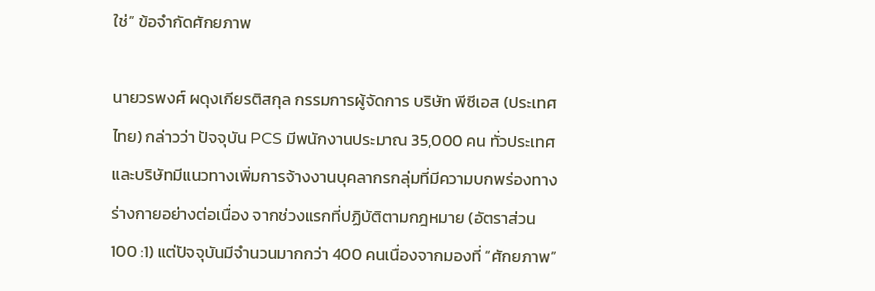ใช่” ข้อจำกัดศักยภาพ

นายวรพงศ์ ผดุงเกียรติสกุล กรรมการผู้จัดการ บริษัท พีซีเอส (ประเทศไทย) กล่าวว่า ปัจจุบัน PCS มีพนักงานประมาณ 35,000 คน ทั่วประเทศ และบริษัทมีแนวทางเพิ่มการจ้างงานบุคลากรกลุ่มที่มีความบกพร่องทางร่างกายอย่างต่อเนื่อง จากช่วงแรกที่ปฏิบัติตามกฎหมาย (อัตราส่วน 100 :1) แต่ปัจจุบันมีจำนวนมากกว่า 400 คนเนื่องจากมองที่ “ศักยภาพ”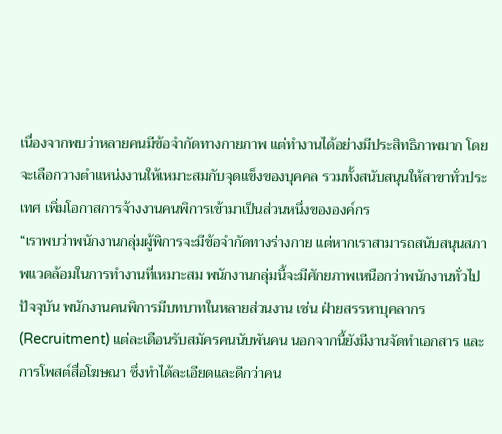เนื่องจากพบว่าหลายคนมีข้อจำกัดทางกายภาพ แต่ทำงานได้อย่างมีประสิทธิภาพมาก โดยจะเลือกวางตำแหน่งงานให้เหมาะสมกับจุดแข็งของบุคคล รวมทั้งสนับสนุนให้สาขาทั่วประเทศ เพิ่มโอกาสการจ้างงานคนพิการเข้ามาเป็นส่วนหนึ่งขององค์กร
“เราพบว่าพนักงานกลุ่มผู้พิการจะมีข้อจำกัดทางร่างกาย แต่หากเราสามารถสนับสนุนสภาพแวดล้อมในการทำงานที่เหมาะสม พนักงานกลุ่มนี้จะมีศักยภาพเหนือกว่าพนักงานทั่วไป ปัจจุบัน พนักงานคนพิการมีบทบาทในหลายส่วนงาน เช่น ฝ่ายสรรหาบุคลากร (Recruitment) แต่ละเดือนรับสมัครคนนับพันคน นอกจากนี้ยังมีงานจัดทำเอกสาร และการโพสต์สื่อโฆษณา ซึ่งทำได้ละเอียดและดีกว่าคน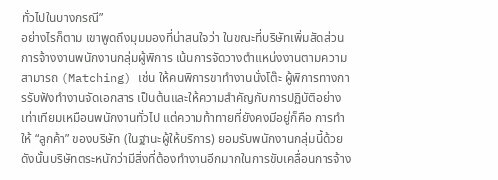ทั่วไปในบางกรณี”
อย่างไรก็ตาม เขาพูดถึงมุมมองที่น่าสนใจว่า ในขณะที่บริษัทเพิ่มสัดส่วนการจ้างงานพนักงานกลุ่มผู้พิการ เน้นการจัดวางตำแหน่งงานตามความสามารถ (Matching) เช่น ให้คนพิการขาทำงานนั่งโต๊ะ ผู้พิการทางการรับฟังทำงานจัดเอกสาร เป็นต้นและให้ความสำคัญกับการปฏิบัติอย่างเท่าเทียมเหมือนพนักงานทั่วไป แต่ความท้าทายที่ยังคงมีอยู่ก็คือ การทำให้ “ลูกค้า” ของบริษัท (ในฐานะผู้ให้บริการ) ยอมรับพนักงานกลุ่มนี้ด้วย ดังนั้นบริษัทตระหนักว่ามีสิ่งที่ต้องทำงานอีกมากในการขับเคลื่อนการจ้าง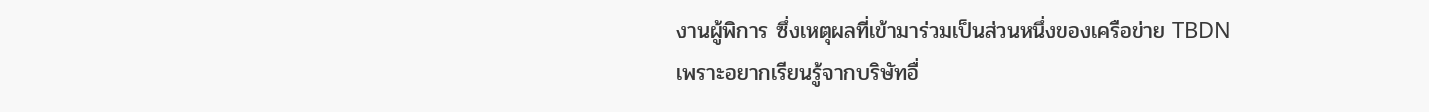งานผู้พิการ ซึ่งเหตุผลที่เข้ามาร่วมเป็นส่วนหนึ่งของเครือข่าย TBDN เพราะอยากเรียนรู้จากบริษัทอื่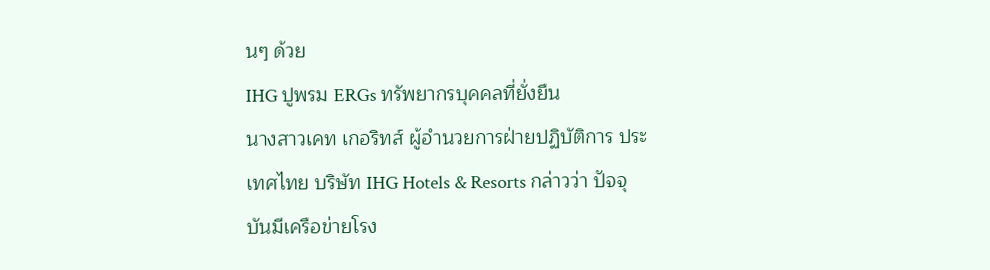นๆ ด้วย
IHG ปูพรม ERGs ทรัพยากรบุคคลที่ยั่งยืน
นางสาวเคท เกอริทส์ ผู้อำนวยการฝ่ายปฏิบัติการ ประเทศไทย บริษัท IHG Hotels & Resorts กล่าวว่า ปัจจุบันมีเครือข่ายโรง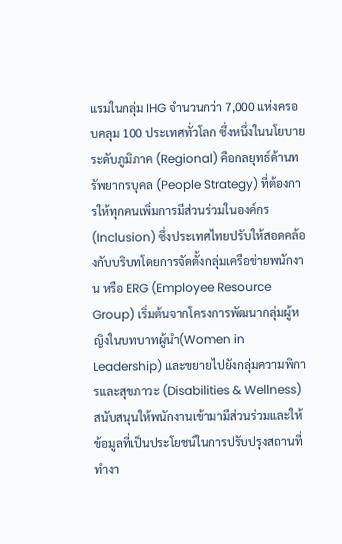แรมในกลุ่ม IHG จำนวนกว่า 7,000 แห่งครอบคลุม 100 ประเทศทั่วโลก ซึ่งหนึ่งในนโยบายระดับภูมิภาค (Regional) คือกลยุทธ์ด้านทรัพยากรบุคล (People Strategy) ที่ต้องการให้ทุกคนเพิ่มการมีส่วนร่วมในองค์กร (Inclusion) ซึ่งประเทศไทยปรับให้สอดคล้องกับบริบทโดยการจัดตั้งกลุ่มเครือข่ายพนักงาน หรือ ERG (Employee Resource Group) เริ่มต้นจากโครงการพัฒนากลุ่มผู้หญิงในบทบาทผู้นำ(Women in Leadership) และขยายไปยังกลุ่มความพิการและสุขภาวะ (Disabilities & Wellness) สนับสนุนให้พนักงานเข้ามามีส่วนร่วมและให้ข้อมูลที่เป็นประโยชน์ในการปรับปรุงสถานที่ทำงา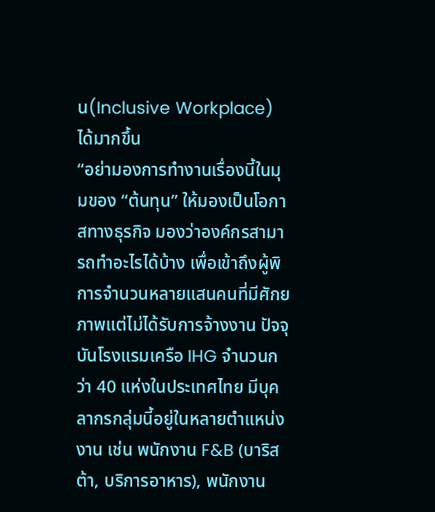น(Inclusive Workplace) ได้มากขึ้น
“อย่ามองการทำงานเรื่องนี้ในมุมของ “ต้นทุน” ให้มองเป็นโอกาสทางธุรกิจ มองว่าองค์กรสามารถทำอะไรได้บ้าง เพื่อเข้าถึงผู้พิการจำนวนหลายแสนคนที่มีศักยภาพแต่ไม่ได้รับการจ้างงาน ปัจจุบันโรงแรมเครือ IHG จำนวนกว่า 40 แห่งในประเทศไทย มีบุคลากรกลุ่มนี้อยู่ในหลายตำแหน่งงาน เช่น พนักงาน F&B (บาริสต้า, บริการอาหาร), พนักงาน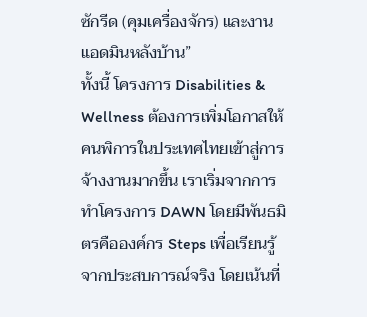ซักรีด (คุมเครื่องจักร) และงานแอดมินหลังบ้าน”
ทั้งนี้ โครงการ Disabilities & Wellness ต้องการเพิ่มโอกาสให้คนพิการในประเทศไทยเข้าสู่การจ้างงานมากขึ้น เราเริ่มจากการทำโครงการ DAWN โดยมีพันธมิตรคือองค์กร Steps เพื่อเรียนรู้จากประสบการณ์จริง โดยเน้นที่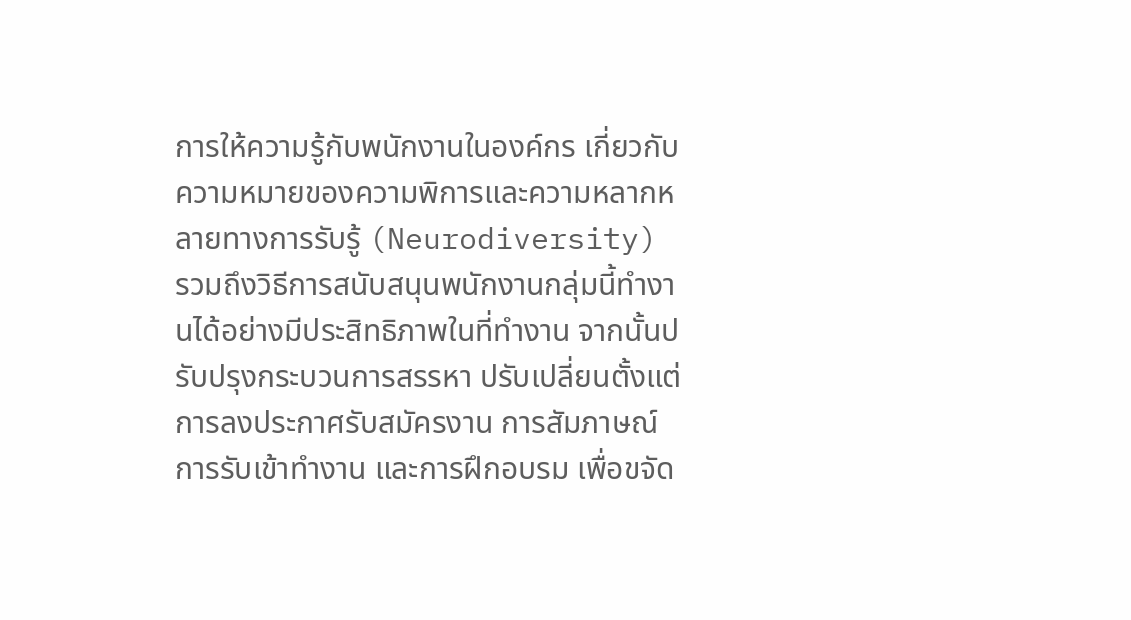การให้ความรู้กับพนักงานในองค์กร เกี่ยวกับความหมายของความพิการและความหลากหลายทางการรับรู้ (Neurodiversity) รวมถึงวิธีการสนับสนุนพนักงานกลุ่มนี้ทำงานได้อย่างมีประสิทธิภาพในที่ทำงาน จากนั้นปรับปรุงกระบวนการสรรหา ปรับเปลี่ยนตั้งแต่การลงประกาศรับสมัครงาน การสัมภาษณ์ การรับเข้าทำงาน และการฝึกอบรม เพื่อขจัด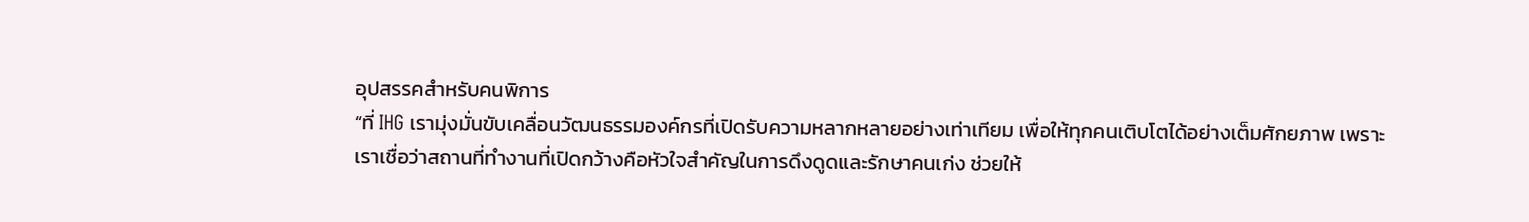อุปสรรคสำหรับคนพิการ
“ที่ IHG เรามุ่งมั่นขับเคลื่อนวัฒนธรรมองค์กรที่เปิดรับความหลากหลายอย่างเท่าเทียม เพื่อให้ทุกคนเติบโตได้อย่างเต็มศักยภาพ เพราะเราเชื่อว่าสถานที่ทำงานที่เปิดกว้างคือหัวใจสำคัญในการดึงดูดและรักษาคนเก่ง ช่วยให้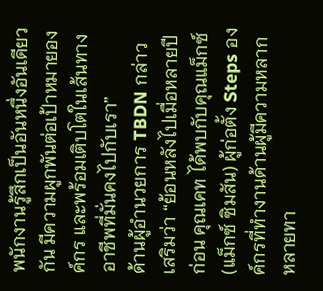พนักงานรู้สึกเป็นอันหนึ่งอันเดียวกัน มีความผูกพันต่อเป้าหมายองค์กร และพร้อมเติบโตในเส้นทางอาชีพที่มั่นคงไปกับเรา”
ด้านผู้อำนวยการ TBDN กล่าวเสริมว่า “ย้อนหลังไปเมื่อหลายปีก่อน คุณเคท ได้พบกับคุณแม็กซ์ (แม็กซ์ ซิมสัน) ผู้ก่อตั้ง Steps องค์กรที่ทำงานด้านผู้มีความหลากหลายทา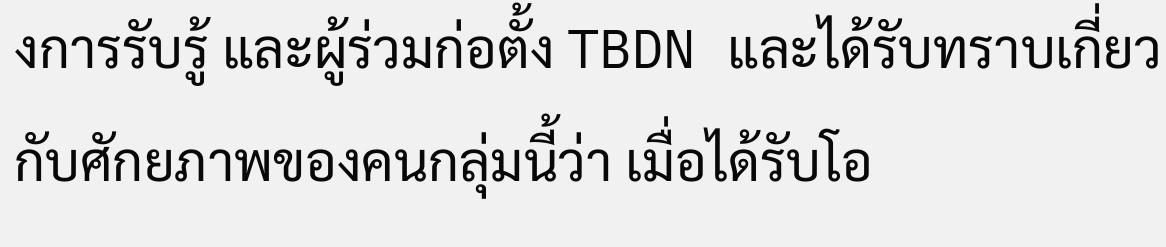งการรับรู้ และผู้ร่วมก่อตั้ง TBDN และได้รับทราบเกี่ยวกับศักยภาพของคนกลุ่มนี้ว่า เมื่อได้รับโอ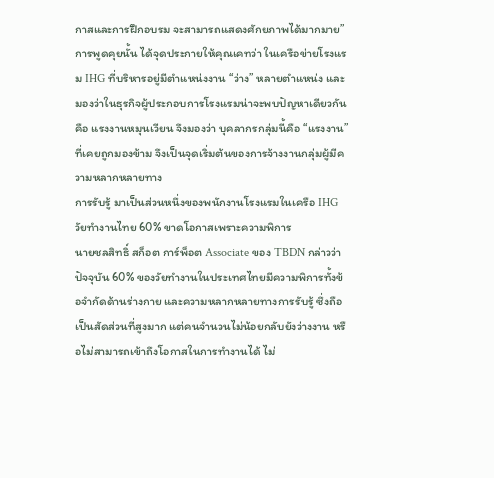กาสและการฝึกอบรม จะสามารถแสดงศักยภาพได้มากมาย”
การพูดคุยนั้น ได้จุดประกายให้คุณเคทว่า ในเครือข่ายโรงแรม IHG ที่บริหารอยู่มีตำแหน่งงาน “ว่าง” หลายตำแหน่ง และมองว่าในธุรกิจผู้ประกอบการโรงแรมน่าจะพบปัญหาเดียวกันคือ แรงงานหมุนเวียน จึงมองว่า บุคลากรกลุ่มนี้คือ “แรงงาน” ที่เคยถูกมองข้าม จึงเป็นจุดเริ่มต้นของการจ้างงานกลุ่มผู้มีความหลากหลายทาง
การรับรู้ มาเป็นส่วนหนึ่งของพนักงานโรงแรมในเครือ IHG
วัยทำงานไทย 60% ขาดโอกาสเพราะความพิการ
นายชลสิทธิ์ สก็อต การ์พ็อต Associate ของ TBDN กล่าวว่า ปัจจุบัน 60% ของวัยทำงานในประเทศไทยมีความพิการทั้งข้อจำกัดด้านร่างกาย และความหลากหลายทางการรับรู้ ซึ่งถือเป็นสัดส่วนที่สูงมาก แต่คนจำนวนไม่น้อยกลับยังว่างงาน หรือไม่สามารถเข้าถึงโอกาสในการทำงานได้ ไม่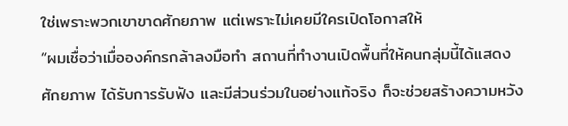ใช่เพราะพวกเขาขาดศักยภาพ แต่เพราะไม่เคยมีใครเปิดโอกาสให้
“ผมเชื่อว่าเมื่อองค์กรกล้าลงมือทำ สถานที่ทำงานเปิดพื้นที่ให้คนกลุ่มนี้ได้แสดงศักยภาพ ได้รับการรับฟัง และมีส่วนร่วมในอย่างแท้จริง ก็จะช่วยสร้างความหวัง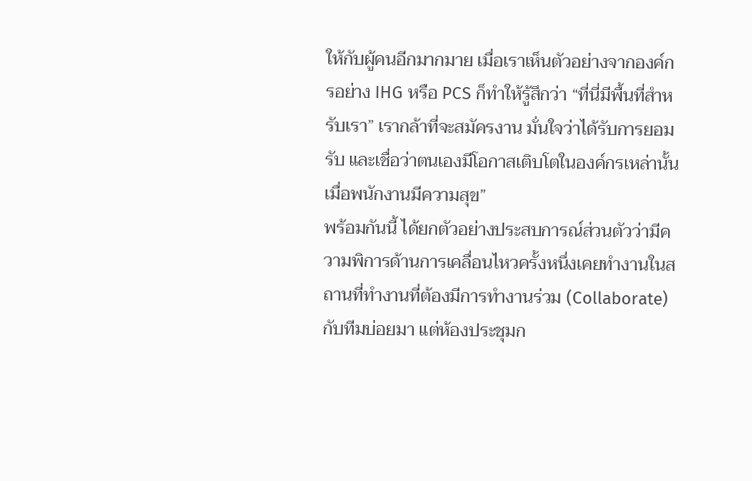ให้กับผู้คนอีกมากมาย เมื่อเราเห็นตัวอย่างจากองค์กรอย่าง IHG หรือ PCS ก็ทำให้รู้สึกว่า “ที่นี่มีพื้นที่สำหรับเรา” เรากล้าที่จะสมัครงาน มั่นใจว่าได้รับการยอมรับ และเชื่อว่าตนเองมีโอกาสเติบโตในองค์กรเหล่านั้น เมื่อพนักงานมีความสุข”
พร้อมกันนี้ ได้ยกตัวอย่างประสบการณ์ส่วนตัวว่ามีความพิการด้านการเคลื่อนไหวครั้งหนึ่งเคยทำงานในสถานที่ทำงานที่ต้องมีการทำงานร่วม (Collaborate) กับทีมบ่อยมา แต่ห้องประชุมก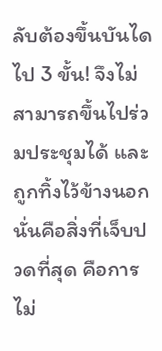ลับต้องขึ้นบันไดไป 3 ขั้น! จึงไม่สามารถขึ้นไปร่วมประชุมได้ และถูกทิ้งไว้ข้างนอก นั่นคือสิ่งที่เจ็บปวดที่สุด คือการไม่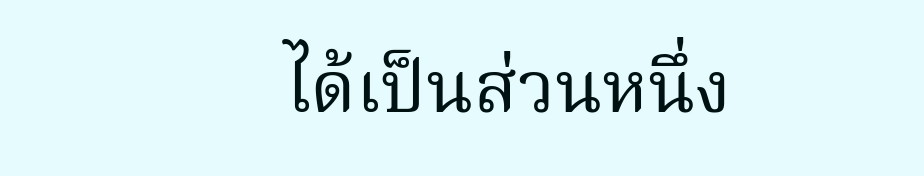ได้เป็นส่วนหนึ่ง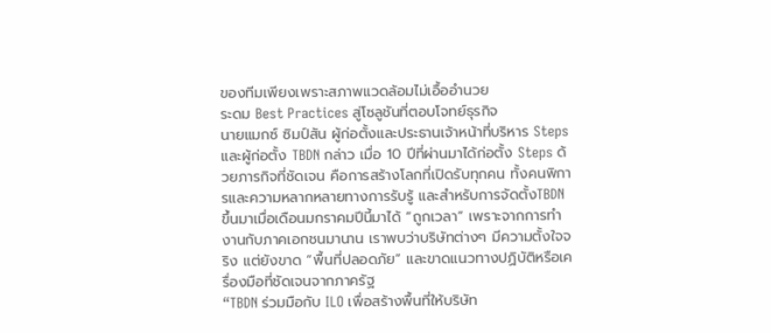ของทีมเพียงเพราะสภาพแวดล้อมไม่เอื้ออำนวย
ระดม Best Practices สู่โซลูชันที่ตอบโจทย์ธุรกิจ
นายแมกซ์ ซิมป์สัน ผู้ก่อตั้งและประธานเจ้าหน้าที่บริหาร Steps และผู้ก่อตั้ง TBDN กล่าว เมื่อ 10 ปีที่ผ่านมาได้ก่อตั้ง Steps ด้วยภารกิจที่ชัดเจน คือการสร้างโลกที่เปิดรับทุกคน ทั้งคนพิการและความหลากหลายทางการรับรู้ และสำหรับการจัดตั้งTBDN ขึ้นมาเมื่อเดือนมกราคมปีนี้มาได้ “ถูกเวลา” เพราะจากการทำงานกับภาคเอกชนมานาน เราพบว่าบริษัทต่างๆ มีความตั้งใจจริง แต่ยังขาด “พื้นที่ปลอดภัย” และขาดแนวทางปฏิบัติหรือเครื่องมือที่ชัดเจนจากภาครัฐ
“TBDN ร่วมมือกับ ILO เพื่อสร้างพื้นที่ให้บริษัท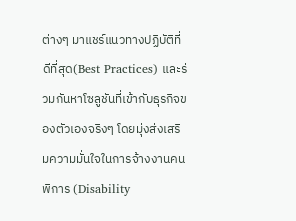ต่างๆ มาแชร์แนวทางปฏิบัติที่ดีที่สุด(Best Practices) และร่วมกันหาโซลูชันที่เข้ากับธุรกิจของตัวเองจริงๆ โดยมุ่งส่งเสริมความมั่นใจในการจ้างงานคนพิการ (Disability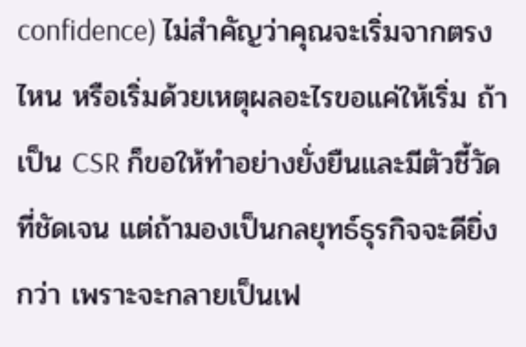confidence) ไม่สำคัญว่าคุณจะเริ่มจากตรงไหน หรือเริ่มด้วยเหตุผลอะไรขอแค่ให้เริ่ม ถ้าเป็น CSR ก็ขอให้ทำอย่างยั่งยืนและมีตัวชี้วัดที่ชัดเจน แต่ถ้ามองเป็นกลยุทธ์ธุรกิจจะดียิ่งกว่า เพราะจะกลายเป็นเฟ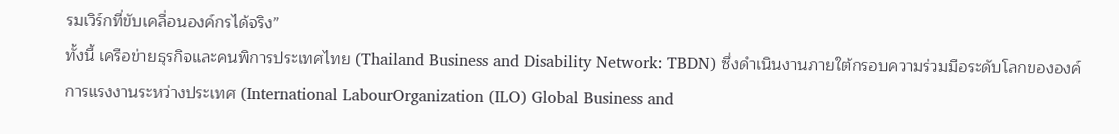รมเวิร์กที่ขับเคลื่อนองค์กรได้จริง”
ทั้งนี้ เครือข่ายธุรกิจและคนพิการประเทศไทย (Thailand Business and Disability Network: TBDN) ซึ่งดำเนินงานภายใต้กรอบความร่วมมือระดับโลกขององค์การแรงงานระหว่างประเทศ (International LabourOrganization (ILO) Global Business and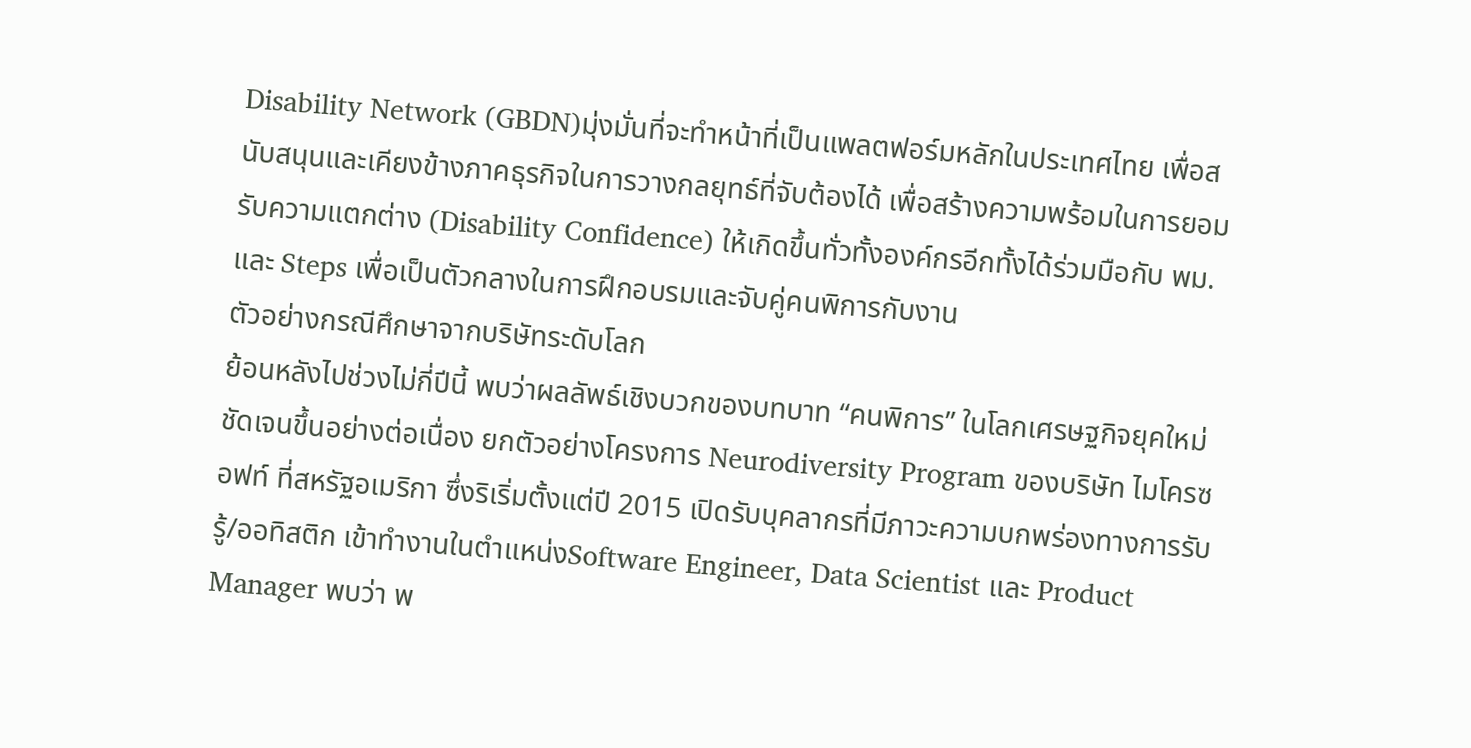Disability Network (GBDN)มุ่งมั่นที่จะทำหน้าที่เป็นแพลตฟอร์มหลักในประเทศไทย เพื่อสนับสนุนและเคียงข้างภาคธุรกิจในการวางกลยุทธ์ที่จับต้องได้ เพื่อสร้างความพร้อมในการยอมรับความแตกต่าง (Disability Confidence) ให้เกิดขึ้นทั่วทั้งองค์กรอีกทั้งได้ร่วมมือกับ พม. และ Steps เพื่อเป็นตัวกลางในการฝึกอบรมและจับคู่คนพิการกับงาน
ตัวอย่างกรณีศึกษาจากบริษัทระดับโลก
ย้อนหลังไปช่วงไม่กี่ปีนี้ พบว่าผลลัพธ์เชิงบวกของบทบาท “คนพิการ” ในโลกเศรษฐกิจยุคใหม่ชัดเจนขึ้นอย่างต่อเนื่อง ยกตัวอย่างโครงการ Neurodiversity Program ของบริษัท ไมโครซอฟท์ ที่สหรัฐอเมริกา ซึ่งริเริ่มตั้งแต่ปี 2015 เปิดรับบุคลากรที่มีภาวะความบกพร่องทางการรับรู้/ออทิสติก เข้าทำงานในตำแหน่งSoftware Engineer, Data Scientist และ Product Manager พบว่า พ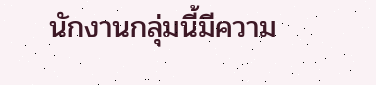นักงานกลุ่มนี้มีความ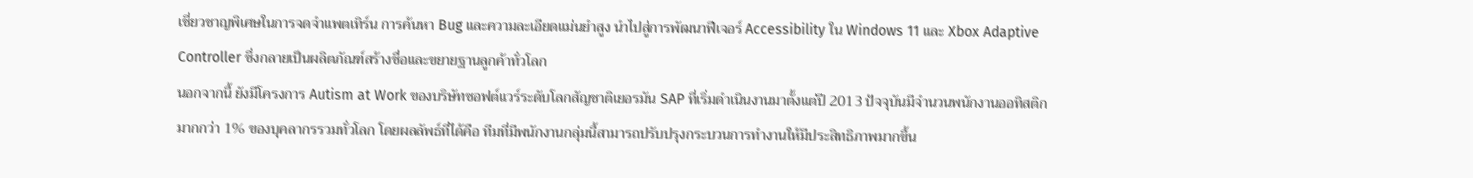เชี่ยวชาญพิเศษในการจดจำแพตเทิร์น การค้นหา Bug และความละเอียดแม่นยำสูง นำไปสู่การพัฒนาฟีเจอร์ Accessibility ใน Windows 11 และ Xbox Adaptive Controller ซึ่งกลายเป็นผลิตภัณฑ์สร้างชื่อและขยายฐานลูกค้าทั่วโลก
นอกจากนี้ ยังมีโครงการ Autism at Work ของบริษัทซอฟต์แวร์ระดับโลกสัญชาติเยอรมัน SAP ที่เริ่มดำเนินงานมาตั้งแต่ปี 2013 ปัจจุบันมีจำนวนพนักงานออทิสติกมากกว่า 1% ของบุคลากรรวมทั่วโลก โดยผลลัพธ์ที่ได้คือ ทีมที่มีพนักงานกลุ่มนี้สามารถปรับปรุงกระบวนการทำงานให้มีประสิทธิภาพมากขึ้น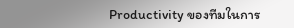Productivity ของทีมในการ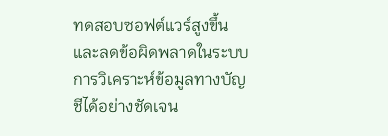ทดสอบซอฟต์แวร์สูงขึ้น และลดข้อผิดพลาดในระบบการวิเคราะห์ข้อมูลทางบัญชีได้อย่างชัดเจน